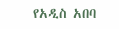የአዲስ አበባ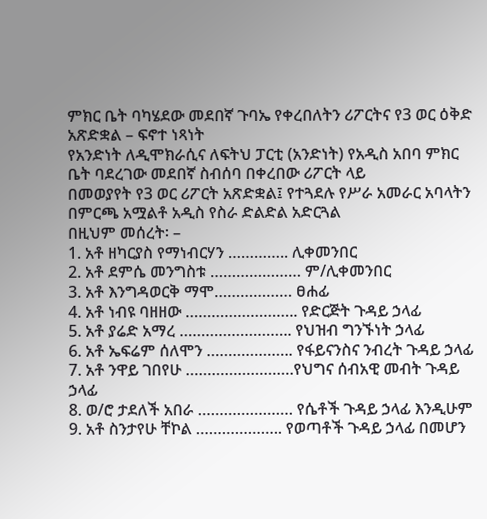ምክር ቤት ባካሄደው መደበኛ ጉባኤ የቀረበለትን ሪፖርትና የ3 ወር ዕቅድ አጽድቋል – ፍኖተ ነጻነት
የአንድነት ለዲሞክራሲና ለፍትህ ፓርቲ (አንድነት) የአዲስ አበባ ምክር ቤት ባደረገው መደበኛ ስብሰባ በቀረበው ሪፖርት ላይ
በመወያየት የ3 ወር ሪፖርት አጽድቋል፤ የተጓደሉ የሥራ አመራር አባላትን በምርጫ አሟልቶ አዲስ የስራ ድልድል አድርጓል
በዚህም መሰረት፡ –
1. አቶ ዘካርያስ የማነብርሃን ………….. ሊቀመንበር
2. አቶ ደምሴ መንግስቱ ………………… ም/ሊቀመንበር
3. አቶ እንግዳወርቅ ማሞ……………… ፀሐፊ
4. አቶ ነብዩ ባዘዘው …………………….. የድርጅት ጉዳይ ኃላፊ
5. አቶ ያሬድ አማረ …………………….. የህዝብ ግንኙነት ኃላፊ
6. አቶ ኤፍሬም ሰለሞን ……………….. የፋይናንስና ንብረት ጉዳይ ኃላፊ
7. አቶ ንዋይ ገበየሁ …………………….የህግና ሰብአዊ መብት ጉዳይ ኃላፊ
8. ወ/ሮ ታደለች አበራ …………………. የሴቶች ጉዳይ ኃላፊ እንዲሁም
9. አቶ ስንታየሁ ቸኮል ……………….. የወጣቶች ጉዳይ ኃላፊ በመሆን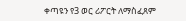ቀጣዩን የ3 ወር ሪፖርት ለማስፈጸም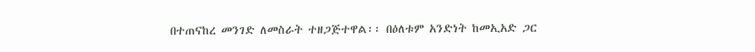በተጠናከረ መንገድ ለመስራት ተዘጋጅተዋል፡፡ በዕለቱም አንድነት ከመኢአድ ጋር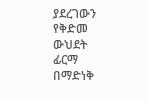ያደረገውን የቅድመ ውህደት ፊርማ በማድነቅ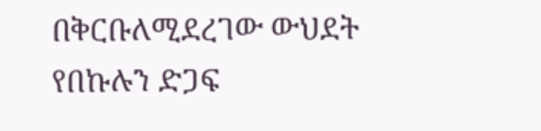በቅርቡለሚደረገው ውህደት የበኩሉን ድጋፍ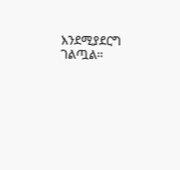እንደሚያደርግ ገልጧል፡፡